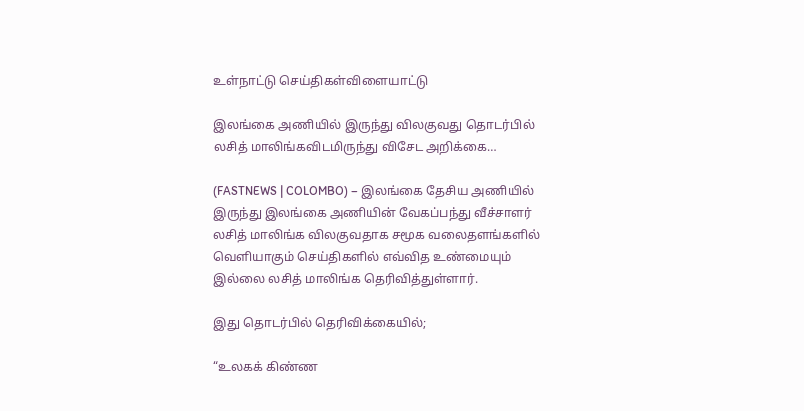உள்நாட்டு செய்திகள்விளையாட்டு

இலங்கை அணியில் இருந்து விலகுவது தொடர்பில் லசித் மாலிங்கவிடமிருந்து விசேட அறிக்கை…

(FASTNEWS | COLOMBO) – இலங்கை தேசிய அணியில் இருந்து இலங்கை அணியின் வேகப்பந்து வீச்சாளர் லசித் மாலிங்க விலகுவதாக சமூக வலைதளங்களில் வெளியாகும் செய்திகளில் எவ்வித உண்மையும் இல்லை லசித் மாலிங்க தெரிவித்துள்ளார்.

இது தொடர்பில் தெரிவிக்கையில்;

“உலகக் கிண்ண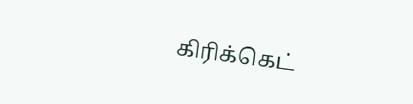கிரிக்கெட்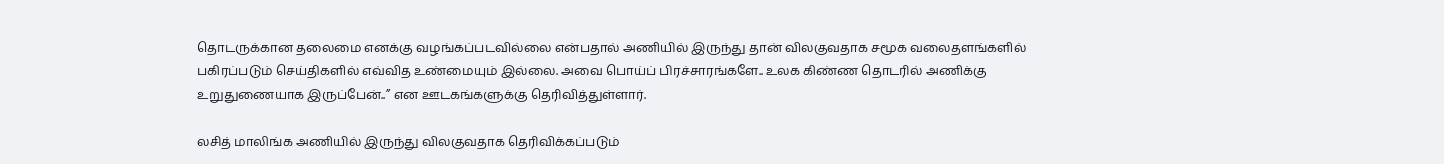தொடருக்கான தலைமை எனக்கு வழங்கப்படவில்லை என்பதால் அணியில் இருந்து தான் விலகுவதாக சமூக வலைதளங்களில் பகிரப்படும் செய்திகளில் எவ்வித உண்மையும் இல்லை. அவை பொய்ப் பிரச்சாரங்களே.. உலக கிண்ண தொடரில் அணிக்கு உறுதுணையாக இருப்பேன்..” என ஊடகங்களுக்கு தெரிவித்துள்ளார்.

லசித் மாலிங்க அணியில் இருந்து விலகுவதாக தெரிவிக்கப்படும்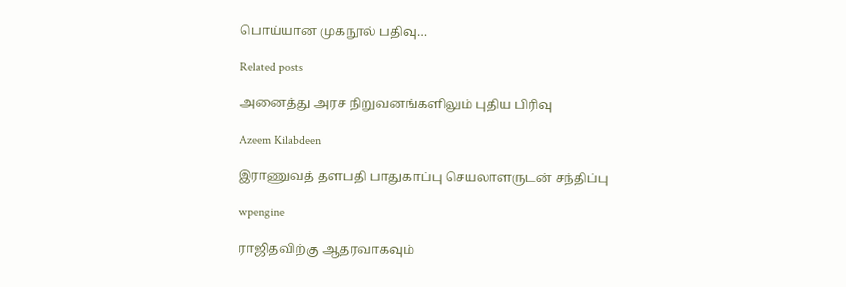பொய்யான முகநூல் பதிவு…

Related posts

அனைத்து அரச நிறுவனங்களிலும் புதிய பிரிவு

Azeem Kilabdeen

இராணுவத் தளபதி பாதுகாப்பு செயலாளருடன் சந்திப்பு

wpengine

ராஜிதவிற்கு ஆதரவாகவும்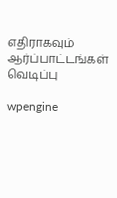எதிராகவும் ஆர்ப்பாட்டங்கள் வெடிப்பு

wpengine